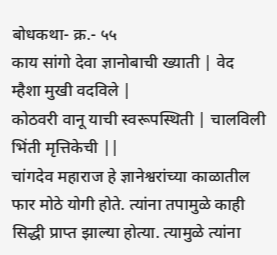बोधकथा- क्र.- ५५
काय सांगो देवा ज्ञानोबाची ख्याती | वेद म्हैशा मुखी वदविले |
कोठवरी वानू याची स्वरूपस्थिती | चालविली भिंती मृत्तिकेची ||
चांगदेव महाराज हे ज्ञानेश्वरांच्या काळातील फार मोठे योगी होते. त्यांना तपामुळे काही सिद्धी प्राप्त झाल्या होत्या. त्यामुळे त्यांना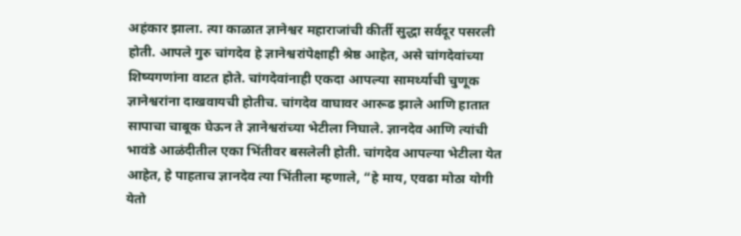अहंकार झाला. त्या काळात ज्ञानेश्वर महाराजांची कीर्ती सुद्धा सर्वदूर पसरली होती. आपले गुरु चांगदेव हे ज्ञानेश्वरांपेक्षाही श्रेष्ठ आहेत, असे चांगदेवांच्या शिष्यगणांना वाटत होते. चांगदेवांनाही एकदा आपल्या सामर्थ्याची चुणूक ज्ञानेश्वरांना दाखवायची होतीच. चांगदेव वाघावर आरूढ झाले आणि हातात सापाचा चाबूक घेऊन ते ज्ञानेश्वरांच्या भेटीला निघाले. ज्ञानदेव आणि त्यांची भावंडे आळंदीतील एका भिंतीवर बसलेली होती. चांगदेव आपल्या भेटीला येत आहेत, हे पाहताच ज्ञानदेव त्या भिंतीला म्हणाले, “हे माय, एवढा मोठा योगी येतो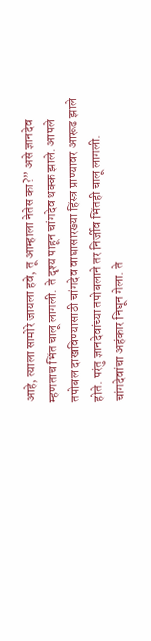आहे, त्याला सामोरे जायला हवे, तू आम्हाला नेतेस का?” असे ज्ञानदेव म्हणताच भिंत चालू लागली. ते दृश्य पाहून चांगदेव थक्क झाले. आपले तपोबल दाखविण्यासाठी चांगदेव वाघासारख्या हिंस्त्र प्राण्यावर आरूढ झाले होते. परंतु ज्ञानदेवांच्या तपोबलाने तर निर्जीव भिंतही चालू लागली. चांगदेवांचा अहंकार निघून गेला. ते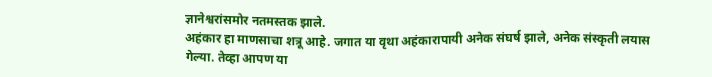ज्ञानेश्वरांसमोर नतमस्तक झाले.
अहंकार हा माणसाचा शत्रू आहे. जगात या वृथा अहंकारापायी अनेक संघर्ष झाले, अनेक संस्कृती लयास गेल्या. तेव्हा आपण या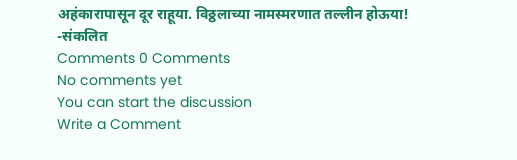अहंकारापासून दूर राहूया. विठ्ठलाच्या नामस्मरणात तल्लीन होऊया!
-संकलित
Comments 0 Comments
No comments yet
You can start the discussion
Write a Comment